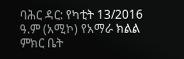ባሕር ዳር: የካቲት 13/2016 ዓ.ም (አሚኮ) የአማራ ክልል ምክር ቤት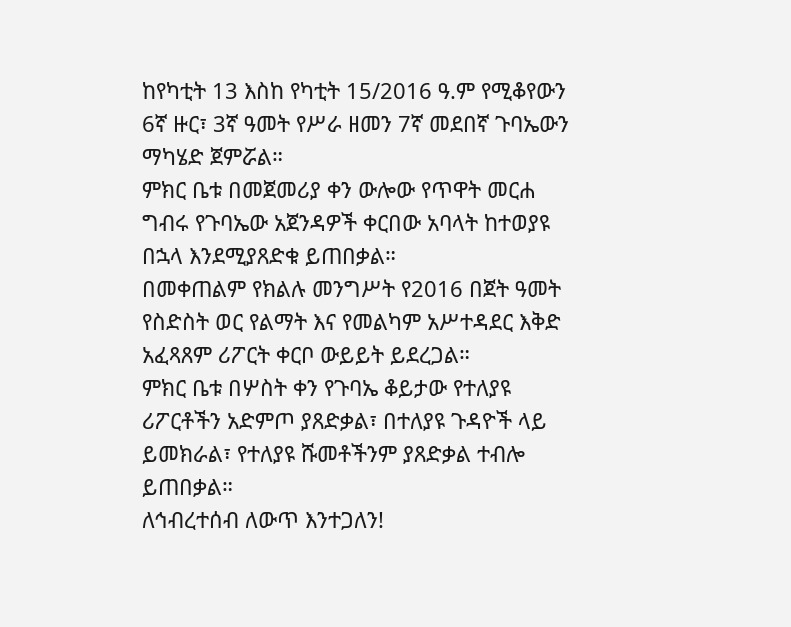ከየካቲት 13 እስከ የካቲት 15/2016 ዓ.ም የሚቆየውን 6ኛ ዙር፣ 3ኛ ዓመት የሥራ ዘመን 7ኛ መደበኛ ጉባኤውን ማካሄድ ጀምሯል።
ምክር ቤቱ በመጀመሪያ ቀን ውሎው የጥዋት መርሐ ግብሩ የጉባኤው አጀንዳዎች ቀርበው አባላት ከተወያዩ በኋላ እንደሚያጸድቁ ይጠበቃል።
በመቀጠልም የክልሉ መንግሥት የ2016 በጀት ዓመት የስድስት ወር የልማት እና የመልካም አሥተዳደር እቅድ አፈጻጸም ሪፖርት ቀርቦ ውይይት ይደረጋል።
ምክር ቤቱ በሦስት ቀን የጉባኤ ቆይታው የተለያዩ ሪፖርቶችን አድምጦ ያጸድቃል፣ በተለያዩ ጉዳዮች ላይ ይመክራል፣ የተለያዩ ሹመቶችንም ያጸድቃል ተብሎ ይጠበቃል።
ለኅብረተሰብ ለውጥ እንተጋለን!